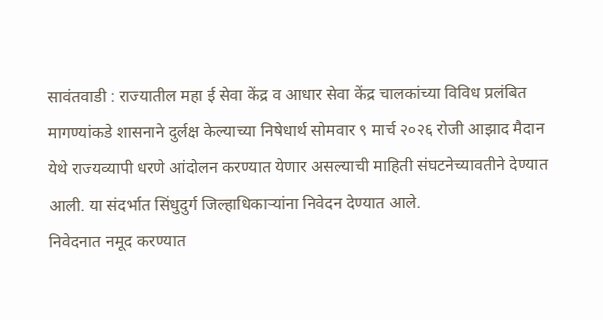सावंतवाडी : राज्यातील महा ई सेवा केंद्र व आधार सेवा केंद्र चालकांच्या विविध प्रलंबित मागण्यांकडे शासनाने दुर्लक्ष केल्याच्या निषेधार्थ सोमवार ९ मार्च २०२६ रोजी आझाद मैदान येथे राज्यव्यापी धरणे आंदोलन करण्यात येणार असल्याची माहिती संघटनेच्यावतीने देण्यात आली. या संदर्भात सिंधुदुर्ग जिल्हाधिकाऱ्यांना निवेदन देण्यात आले.
निवेदनात नमूद करण्यात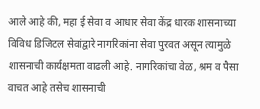आले आहे की, महा ई सेवा व आधार सेवा केंद्र धारक शासनाच्या विविध डिजिटल सेवांद्वारे नागरिकांना सेवा पुरवत असून त्यामुळे शासनाची कार्यक्षमता वाढली आहे. नागरिकांचा वेळ, श्रम व पैसा वाचत आहे तसेच शासनाची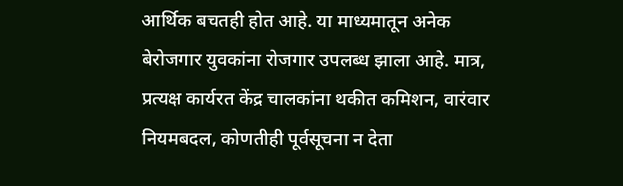आर्थिक बचतही होत आहे. या माध्यमातून अनेक बेरोजगार युवकांना रोजगार उपलब्ध झाला आहे. मात्र, प्रत्यक्ष कार्यरत केंद्र चालकांना थकीत कमिशन, वारंवार नियमबदल, कोणतीही पूर्वसूचना न देता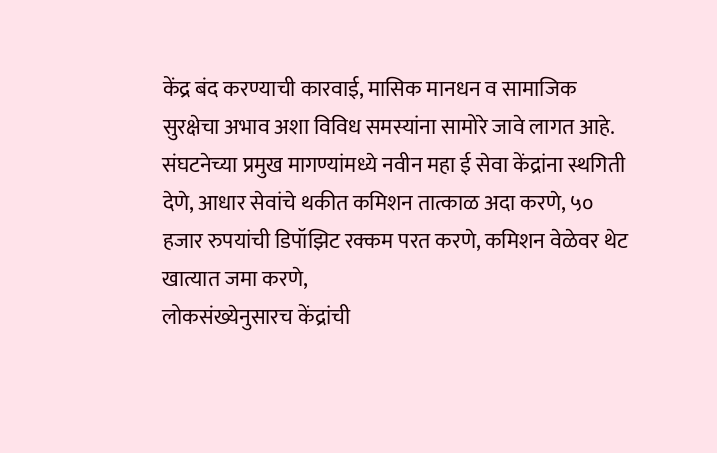केंद्र बंद करण्याची कारवाई, मासिक मानधन व सामाजिक सुरक्षेचा अभाव अशा विविध समस्यांना सामोरे जावे लागत आहे.
संघटनेच्या प्रमुख मागण्यांमध्ये नवीन महा ई सेवा केंद्रांना स्थगिती देणे, आधार सेवांचे थकीत कमिशन तात्काळ अदा करणे, ५० हजार रुपयांची डिपॉझिट रक्कम परत करणे, कमिशन वेळेवर थेट खात्यात जमा करणे,
लोकसंख्येनुसारच केंद्रांची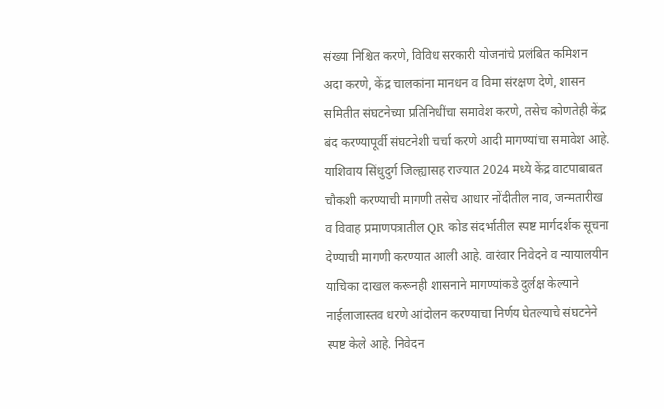संख्या निश्चित करणे, विविध सरकारी योजनांचे प्रलंबित कमिशन अदा करणे, केंद्र चालकांना मानधन व विमा संरक्षण देणे, शासन समितीत संघटनेच्या प्रतिनिधींचा समावेश करणे, तसेच कोणतेही केंद्र बंद करण्यापूर्वी संघटनेशी चर्चा करणे आदी मागण्यांचा समावेश आहे.
याशिवाय सिंधुदुर्ग जिल्ह्यासह राज्यात 2024 मध्ये केंद्र वाटपाबाबत चौकशी करण्याची मागणी तसेच आधार नोंदीतील नाव, जन्मतारीख व विवाह प्रमाणपत्रातील QR कोड संदर्भातील स्पष्ट मार्गदर्शक सूचना देण्याची मागणी करण्यात आली आहे. वारंवार निवेदने व न्यायालयीन याचिका दाखल करूनही शासनाने मागण्यांकडे दुर्लक्ष केल्याने नाईलाजास्तव धरणे आंदोलन करण्याचा निर्णय घेतल्याचे संघटनेने स्पष्ट केले आहे. निवेदन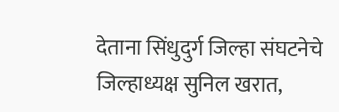देताना सिंधुदुर्ग जिल्हा संघटनेचे जिल्हाध्यक्ष सुनिल खरात,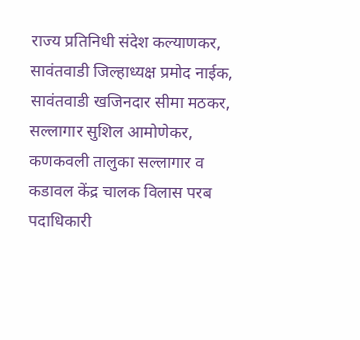राज्य प्रतिनिधी संदेश कल्याणकर, सावंतवाडी जिल्हाध्यक्ष प्रमोद नाईक, सावंतवाडी खजिनदार सीमा मठकर, सल्लागार सुशिल आमोणेकर, कणकवली तालुका सल्लागार व कडावल केंद्र चालक विलास परब पदाधिकारी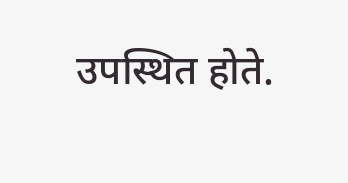उपस्थित होते.